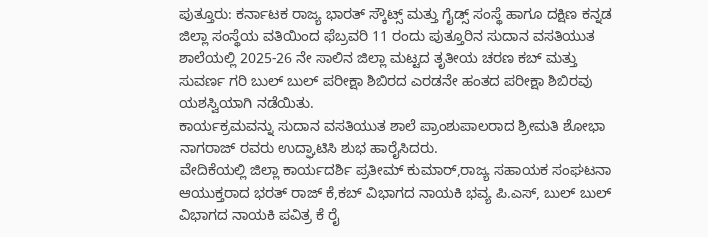ಪುತ್ತೂರು: ಕರ್ನಾಟಕ ರಾಜ್ಯ ಭಾರತ್ ಸ್ಕೌಟ್ಸ್ ಮತ್ತು ಗೈಡ್ಸ್ ಸಂಸ್ಥೆ ಹಾಗೂ ದಕ್ಷಿಣ ಕನ್ನಡ ಜಿಲ್ಲಾ ಸಂಸ್ಥೆಯ ವತಿಯಿಂದ ಫೆಬ್ರವರಿ 11 ರಂದು ಪುತ್ತೂರಿನ ಸುದಾನ ವಸತಿಯುತ ಶಾಲೆಯಲ್ಲಿ 2025-26 ನೇ ಸಾಲಿನ ಜಿಲ್ಲಾ ಮಟ್ಟದ ತೃತೀಯ ಚರಣ ಕಬ್ ಮತ್ತು ಸುವರ್ಣ ಗರಿ ಬುಲ್ ಬುಲ್ ಪರೀಕ್ಷಾ ಶಿಬಿರದ ಎರಡನೇ ಹಂತದ ಪರೀಕ್ಷಾ ಶಿಬಿರವು ಯಶಸ್ವಿಯಾಗಿ ನಡೆಯಿತು.
ಕಾರ್ಯಕ್ರಮವನ್ನು ಸುದಾನ ವಸತಿಯುತ ಶಾಲೆ ಪ್ರಾಂಶುಪಾಲರಾದ ಶ್ರೀಮತಿ ಶೋಭಾ ನಾಗರಾಜ್ ರವರು ಉದ್ಘಾಟಿಸಿ ಶುಭ ಹಾರೈಸಿದರು.
ವೇದಿಕೆಯಲ್ಲಿ ಜಿಲ್ಲಾ ಕಾರ್ಯದರ್ಶಿ ಪ್ರತೀಮ್ ಕುಮಾರ್,ರಾಜ್ಯ ಸಹಾಯಕ ಸಂಘಟನಾ ಆಯುಕ್ತರಾದ ಭರತ್ ರಾಜ್ ಕೆ,ಕಬ್ ವಿಭಾಗದ ನಾಯಕಿ ಭವ್ಯ ಪಿ.ಎಸ್, ಬುಲ್ ಬುಲ್ ವಿಭಾಗದ ನಾಯಕಿ ಪವಿತ್ರ ಕೆ ರೈ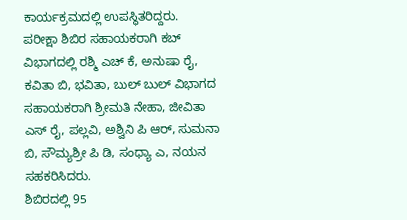ಕಾರ್ಯಕ್ರಮದಲ್ಲಿ ಉಪಸ್ಥಿತರಿದ್ದರು.
ಪರೀಕ್ಷಾ ಶಿಬಿರ ಸಹಾಯಕರಾಗಿ ಕಬ್ ವಿಭಾಗದಲ್ಲಿ ರಶ್ಮಿ ಎಚ್ ಕೆ, ಅನುಷಾ ರೈ, ಕವಿತಾ ಬಿ, ಭವಿತಾ, ಬುಲ್ ಬುಲ್ ವಿಭಾಗದ ಸಹಾಯಕರಾಗಿ ಶ್ರೀಮತಿ ನೇಹಾ, ಜೀವಿತಾ ಎಸ್ ರೈ, ಪಲ್ಲವಿ, ಅಶ್ವಿನಿ ಪಿ ಆರ್, ಸುಮನಾ ಬಿ, ಸೌಮ್ಯಶ್ರೀ ಪಿ ಡಿ, ಸಂಧ್ಯಾ ಎ, ನಯನ ಸಹಕರಿಸಿದರು.
ಶಿಬಿರದಲ್ಲಿ 95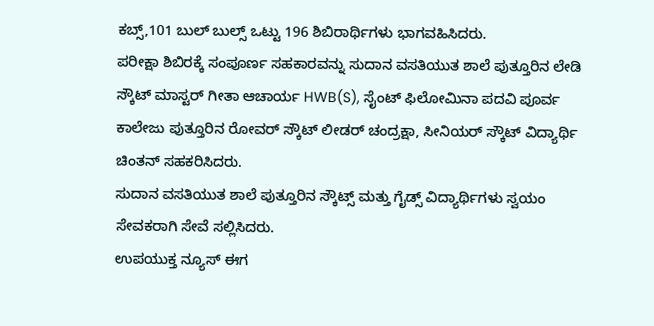ಕಬ್ಸ್,101 ಬುಲ್ ಬುಲ್ಸ್ ಒಟ್ಟು 196 ಶಿಬಿರಾರ್ಥಿಗಳು ಭಾಗವಹಿಸಿದರು.
ಪರೀಕ್ಷಾ ಶಿಬಿರಕ್ಕೆ ಸಂಪೂರ್ಣ ಸಹಕಾರವನ್ನು ಸುದಾನ ವಸತಿಯುತ ಶಾಲೆ ಪುತ್ತೂರಿನ ಲೇಡಿ ಸ್ಕೌಟ್ ಮಾಸ್ಟರ್ ಗೀತಾ ಆಚಾರ್ಯ HWB(S), ಸೈಂಟ್ ಫಿಲೋಮಿನಾ ಪದವಿ ಪೂರ್ವ ಕಾಲೇಜು ಪುತ್ತೂರಿನ ರೋವರ್ ಸ್ಕೌಟ್ ಲೀಡರ್ ಚಂದ್ರಕ್ಷಾ, ಸೀನಿಯರ್ ಸ್ಕೌಟ್ ವಿದ್ಯಾರ್ಥಿ ಚಿಂತನ್ ಸಹಕರಿಸಿದರು.
ಸುದಾನ ವಸತಿಯುತ ಶಾಲೆ ಪುತ್ತೂರಿನ ಸ್ಕೌಟ್ಸ್ ಮತ್ತು ಗೈಡ್ಸ್ ವಿದ್ಯಾರ್ಥಿಗಳು ಸ್ವಯಂ ಸೇವಕರಾಗಿ ಸೇವೆ ಸಲ್ಲಿಸಿದರು.
ಉಪಯುಕ್ತ ನ್ಯೂಸ್ ಈಗ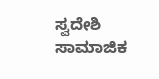ಸ್ವದೇಶಿ ಸಾಮಾಜಿಕ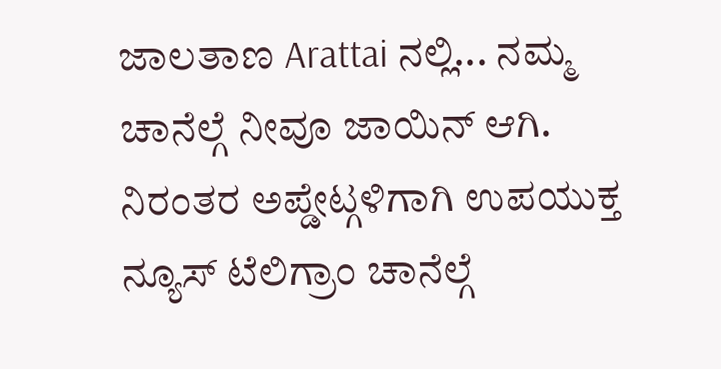ಜಾಲತಾಣ Arattai ನಲ್ಲಿ... ನಮ್ಮ ಚಾನೆಲ್ಗೆ ನೀವೂ ಜಾಯಿನ್ ಆಗಿ.
ನಿರಂತರ ಅಪ್ಡೇಟ್ಗಳಿಗಾಗಿ ಉಪಯುಕ್ತ ನ್ಯೂಸ್ ಟೆಲಿಗ್ರಾಂ ಚಾನೆಲ್ಗೆ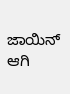ಜಾಯಿನ್ ಆಗಿ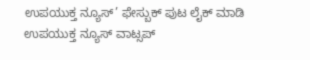ಉಪಯುಕ್ತ ನ್ಯೂಸ್’ ಫೇಸ್ಬುಕ್ ಪುಟ ಲೈಕ್ ಮಾಡಿ
ಉಪಯುಕ್ತ ನ್ಯೂಸ್ ವಾಟ್ಸಪ್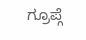ಗ್ರೂಪ್ಗೆ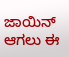ಜಾಯಿನ್ ಆಗಲು ಈ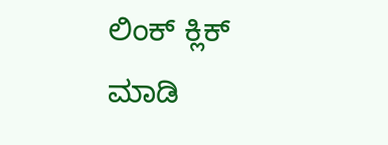ಲಿಂಕ್ ಕ್ಲಿಕ್ ಮಾಡಿ